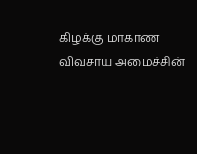கிழக்கு மாகாண விவசாய அமைச்சின்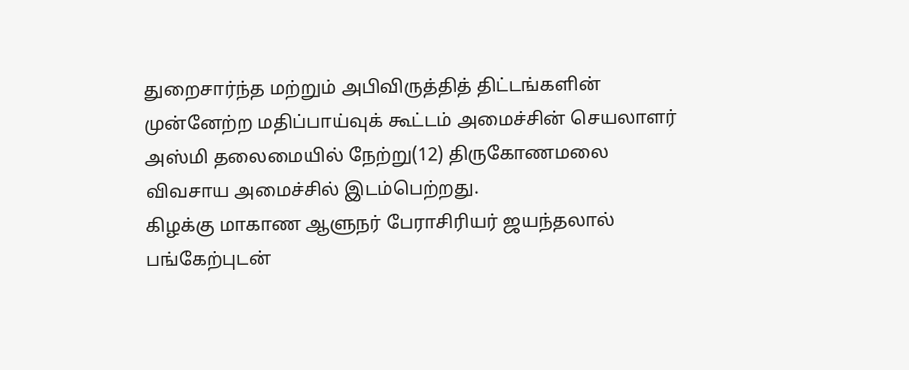துறைசார்ந்த மற்றும் அபிவிருத்தித் திட்டங்களின் முன்னேற்ற மதிப்பாய்வுக் கூட்டம் அமைச்சின் செயலாளர் அஸ்மி தலைமையில் நேற்று(12) திருகோணமலை விவசாய அமைச்சில் இடம்பெற்றது.
கிழக்கு மாகாண ஆளுநர் பேராசிரியர் ஜயந்தலால் பங்கேற்புடன்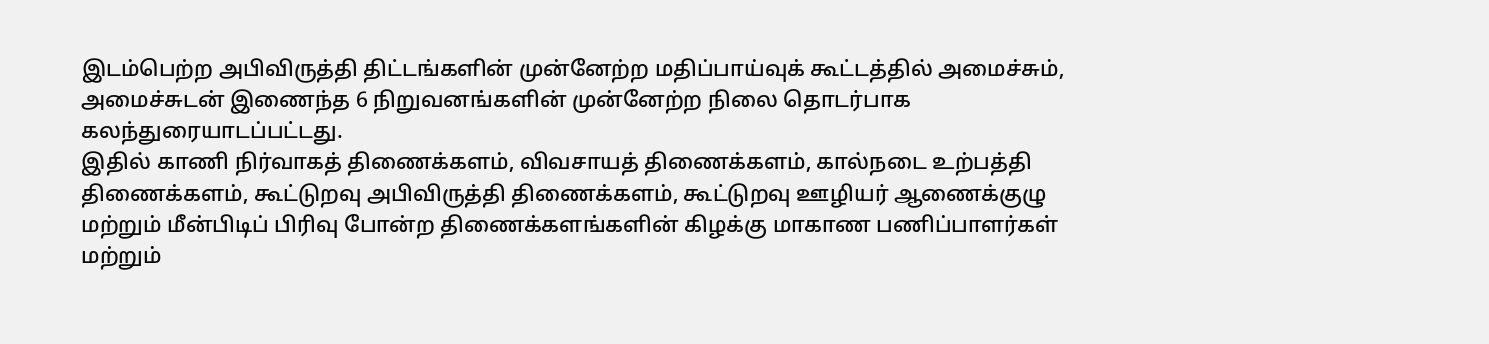இடம்பெற்ற அபிவிருத்தி திட்டங்களின் முன்னேற்ற மதிப்பாய்வுக் கூட்டத்தில் அமைச்சும், அமைச்சுடன் இணைந்த 6 நிறுவனங்களின் முன்னேற்ற நிலை தொடர்பாக கலந்துரையாடப்பட்டது.
இதில் காணி நிர்வாகத் திணைக்களம், விவசாயத் திணைக்களம், கால்நடை உற்பத்தி திணைக்களம், கூட்டுறவு அபிவிருத்தி திணைக்களம், கூட்டுறவு ஊழியர் ஆணைக்குழு மற்றும் மீன்பிடிப் பிரிவு போன்ற திணைக்களங்களின் கிழக்கு மாகாண பணிப்பாளர்கள் மற்றும்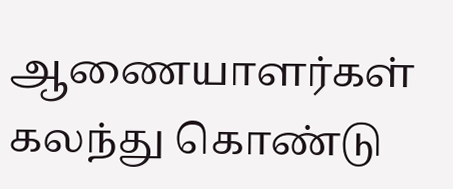ஆணையாளர்கள் கலந்து கொண்டு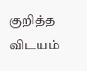குறித்த விடயம்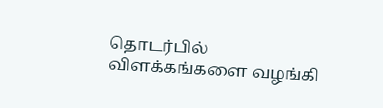தொடர்பில் விளக்கங்களை வழங்கி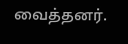வைத்தனர்.